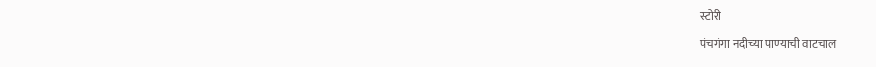स्टोरी

पंचगंगा नदीच्‍या पाण्‍याची वाटचाल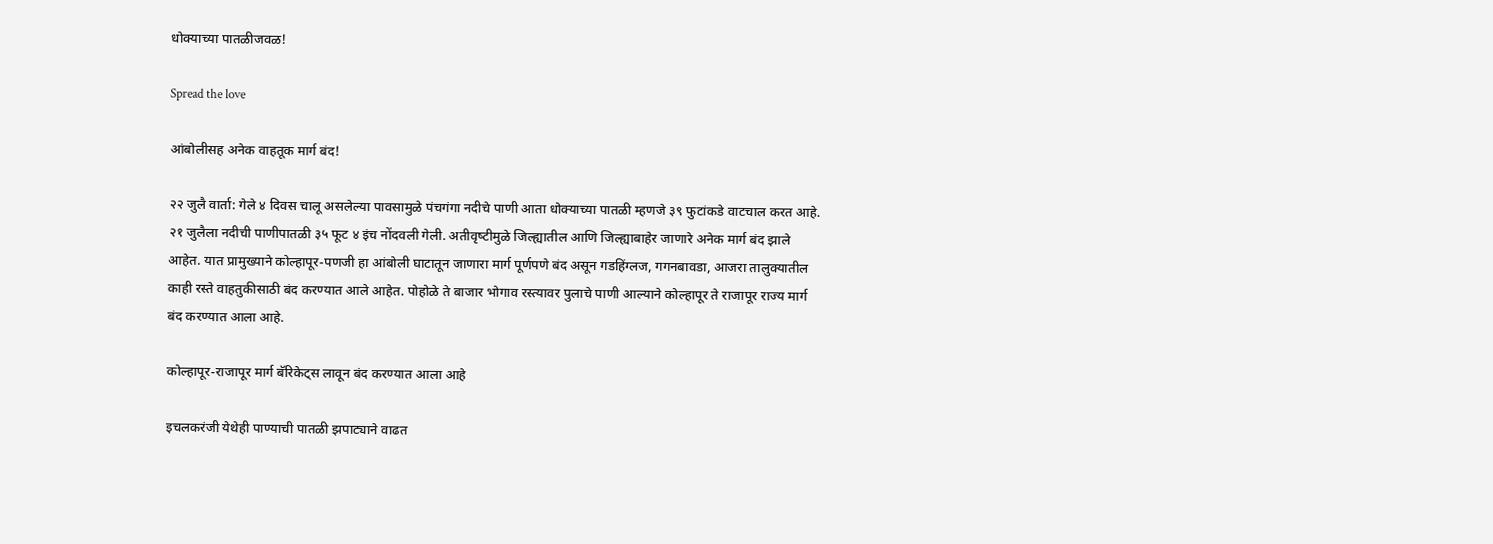धोक्‍याच्‍या पातळीजवळ!

Spread the love

आंबोलीसह अनेक वाहतूक मार्ग बंद!

२२ जुलै वार्ता: गेले ४ दिवस चालू असलेल्‍या पावसामुळे पंचगंगा नदीचे पाणी आता धोक्‍याच्‍या पातळी म्‍हणजे ३९ फुटांकडे वाटचाल करत आहे. २१ जुलैला नदीची पाणीपातळी ३५ फूट ४ इंच नोंदवली गेली. अतीवृष्‍टीमुळे जिल्‍ह्यातील आणि जिल्‍ह्याबाहेर जाणारे अनेक मार्ग बंद झाले आहेत. यात प्रामुख्‍याने कोल्‍हापूर-पणजी हा आंबोली घाटातून जाणारा मार्ग पूर्णपणे बंद असून गडहिंग्‍लज, गगनबावडा, आजरा तालुक्‍यातील काही रस्‍ते वाहतुकीसाठी बंद करण्‍यात आले आहेत. पोहोळे ते बाजार भोगाव रस्‍त्‍यावर पुलाचे पाणी आल्‍याने कोल्‍हापूर ते राजापूर राज्‍य मार्ग बंद करण्‍यात आला आहे.

कोल्‍हापूर-राजापूर मार्ग बॅरिकेट्‌स लावून बंद करण्‍यात आला आहे

इचलकरंजी येथेही पाण्‍याची पातळी झपाट्याने वाढत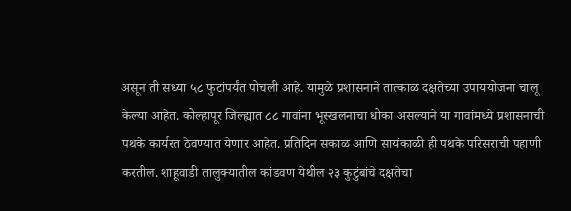असून ती सध्‍या ५८ फुटांपर्यंत पोचली आहे. यामुळे प्रशासनाने तात्‍काळ दक्षतेच्‍या उपाययोजना चालू केल्‍या आहेत. कोल्‍हापूर जिल्‍ह्यात ८८ गावांना भूस्‍खलनाचा धोका असल्‍याने या गावांमध्‍ये प्रशासनाची पथके कार्यरत ठेवण्‍यात येणार आहेत. प्रतिदिन सकाळ आणि सायंकाळी ही पथके परिसराची पहाणी करतील. शाहूवाडी तालुक्‍यातील कांडवण येथील २३ कुटुंबांचे दक्षतेचा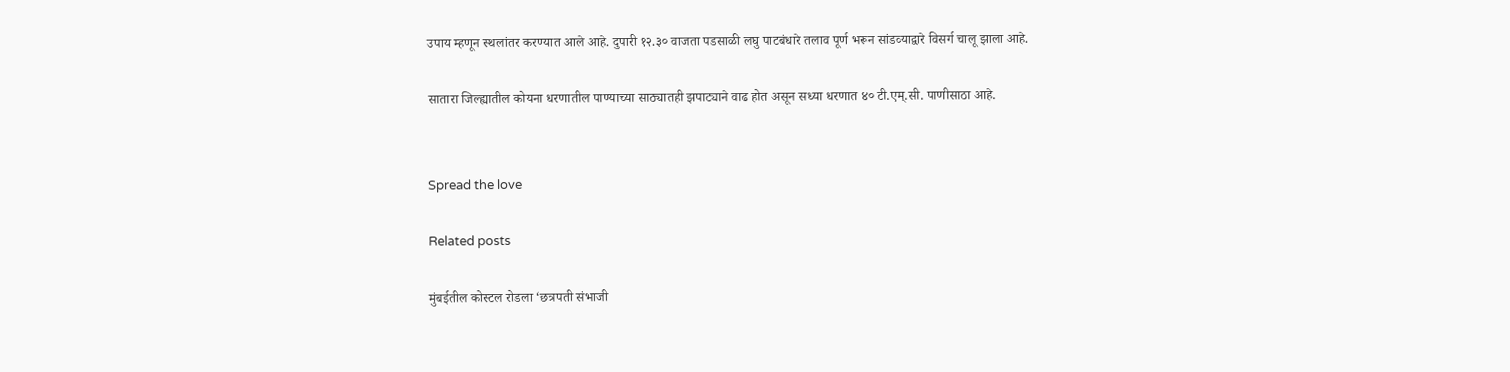उपाय म्‍हणून स्‍थलांतर करण्‍यात आले आहे. दुपारी १२.३० वाजता पडसाळी लघु पाटबंधारे तलाव पूर्ण भरून सांडव्‍याद्वारे विसर्ग चालू झाला आहे.

सातारा जिल्‍ह्यातील कोयना धरणातील पाण्‍याच्‍या साठ्यातही झपाट्याने वाढ होत असून सध्‍या धरणात ४० टी.एम्.सी. पाणीसाठा आहे.


Spread the love

Related posts

मुंबईतील कोस्टल रोडला ‘छत्रपती संभाजी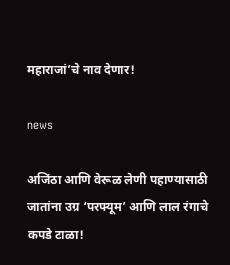महाराजां’चे नाव देणार!

news

अजिंठा आणि वेरूळ लेणी पहाण्यासाठी जातांना उग्र ‘परफ्यूम’ आणि लाल रंगाचे कपडे टाळा!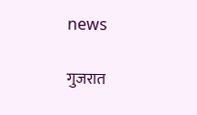news

गुजरात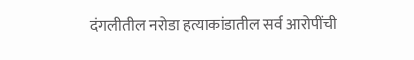दंगलीतील नरोडा हत्याकांडातील सर्व आरोपींची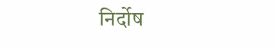निर्दोष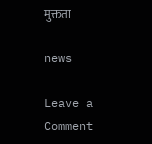मुक्तता

news

Leave a Comment